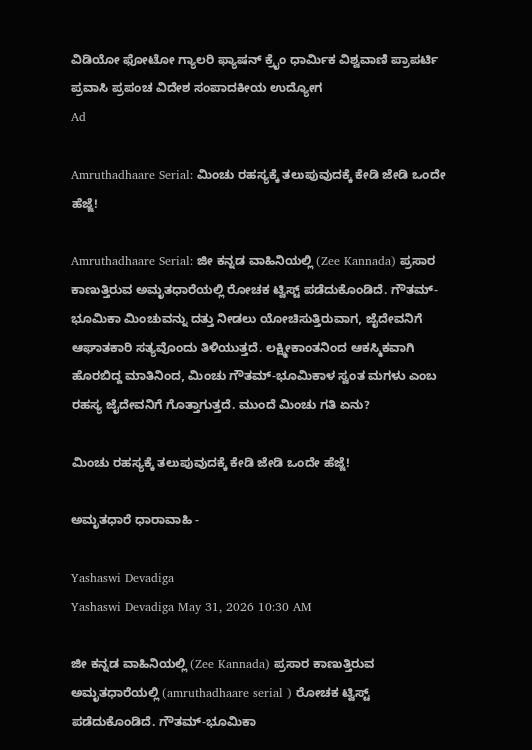ವಿಡಿಯೋ ಫೋಟೋ ಗ್ಯಾಲರಿ ಫ್ಯಾಷನ್ ಕ್ರೈಂ ಧಾರ್ಮಿಕ ವಿಶ್ವವಾಣಿ ಪ್ರಾಪರ್ಟಿ ಪ್ರವಾಸಿ ಪ್ರಪಂಚ ವಿದೇಶ ಸಂಪಾದಕೀಯ ಉದ್ಯೋಗ
Ad

Amruthadhaare Serial: ಮಿಂಚು ರಹಸ್ಯಕ್ಕೆ ತಲುಪುವುದಕ್ಕೆ ಕೇಡಿ ಜೇಡಿ ಒಂದೇ ಹೆಜ್ಜೆ!

Amruthadhaare Serial: ಜೀ ಕನ್ನಡ ವಾಹಿನಿಯಲ್ಲಿ (Zee Kannada) ಪ್ರಸಾರ ಕಾಣುತ್ತಿರುವ ಅಮೃತಧಾರೆಯಲ್ಲಿ ರೋಚಕ ಟ್ವಿಸ್ಟ್‌ ಪಡೆದುಕೊಂಡಿದೆ. ಗೌತಮ್-ಭೂಮಿಕಾ ಮಿಂಚುವನ್ನು ದತ್ತು ನೀಡಲು ಯೋಚಿಸುತ್ತಿರುವಾಗ, ಜೈದೇವನಿಗೆ ಆಘಾತಕಾರಿ ಸತ್ಯವೊಂದು ತಿಳಿಯುತ್ತದೆ. ಲಕ್ಷ್ಮೀಕಾಂತನಿಂದ ಆಕಸ್ಮಿಕವಾಗಿ ಹೊರಬಿದ್ದ ಮಾತಿನಿಂದ, ಮಿಂಚು ಗೌತಮ್-ಭೂಮಿಕಾಳ ಸ್ವಂತ ಮಗಳು ಎಂಬ ರಹಸ್ಯ ಜೈದೇವನಿಗೆ ಗೊತ್ತಾಗುತ್ತದೆ. ಮುಂದೆ ಮಿಂಚು ಗತಿ ಏನು?

ಮಿಂಚು ರಹಸ್ಯಕ್ಕೆ ತಲುಪುವುದಕ್ಕೆ ಕೇಡಿ ಜೇಡಿ ಒಂದೇ ಹೆಜ್ಜೆ!

ಅಮೃತಧಾರೆ ಧಾರಾವಾಹಿ -

Yashaswi Devadiga
Yashaswi Devadiga May 31, 2026 10:30 AM

ಜೀ ಕನ್ನಡ ವಾಹಿನಿಯಲ್ಲಿ (Zee Kannada) ಪ್ರಸಾರ ಕಾಣುತ್ತಿರುವ ಅಮೃತಧಾರೆಯಲ್ಲಿ (amruthadhaare serial ) ರೋಚಕ ಟ್ವಿಸ್ಟ್‌ ಪಡೆದುಕೊಂಡಿದೆ. ಗೌತಮ್-ಭೂಮಿಕಾ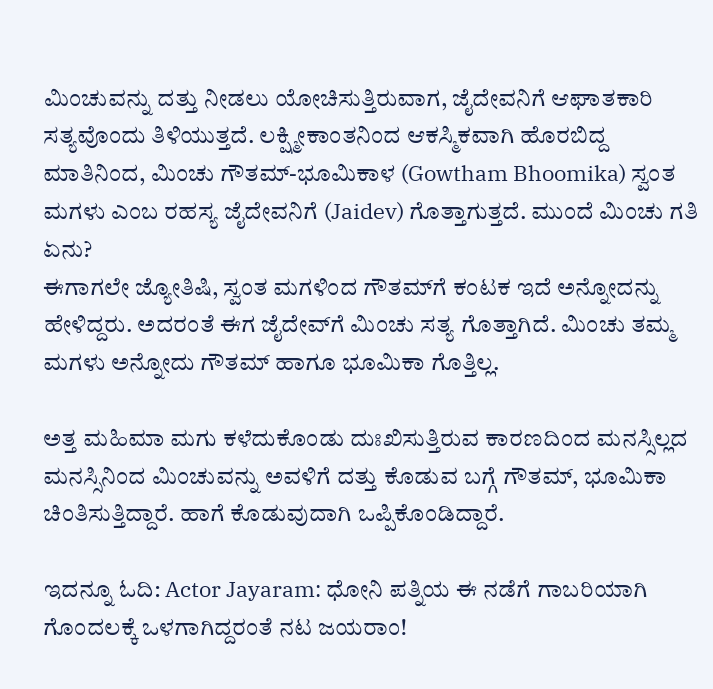ಮಿಂಚುವನ್ನು ದತ್ತು ನೀಡಲು ಯೋಚಿಸುತ್ತಿರುವಾಗ, ಜೈದೇವನಿಗೆ ಆಘಾತಕಾರಿ ಸತ್ಯವೊಂದು ತಿಳಿಯುತ್ತದೆ. ಲಕ್ಷ್ಮೀಕಾಂತನಿಂದ ಆಕಸ್ಮಿಕವಾಗಿ ಹೊರಬಿದ್ದ ಮಾತಿನಿಂದ, ಮಿಂಚು ಗೌತಮ್-ಭೂಮಿಕಾಳ (Gowtham Bhoomika) ಸ್ವಂತ ಮಗಳು ಎಂಬ ರಹಸ್ಯ ಜೈದೇವನಿಗೆ (Jaidev) ಗೊತ್ತಾಗುತ್ತದೆ. ಮುಂದೆ ಮಿಂಚು ಗತಿ ಏನು?
ಈಗಾಗಲೇ ಜ್ಯೋತಿಷಿ, ಸ್ವಂತ ಮಗಳಿಂದ ಗೌತಮ್‌ಗೆ ಕಂಟಕ ಇದೆ ಅನ್ನೋದನ್ನು ಹೇಳಿದ್ದರು. ಅದರಂತೆ ಈಗ ಜೈದೇವ್‌ಗೆ ಮಿಂಚು ಸತ್ಯ ಗೊತ್ತಾಗಿದೆ. ಮಿಂಚು ತಮ್ಮ ಮಗಳು ಅನ್ನೋದು ಗೌತಮ್‌ ಹಾಗೂ ಭೂಮಿಕಾ ಗೊತ್ತಿಲ್ಲ.

ಅತ್ತ ಮಹಿಮಾ ಮಗು ಕಳೆದುಕೊಂಡು ದುಃಖಿಸುತ್ತಿರುವ ಕಾರಣದಿಂದ ಮನಸ್ಸಿಲ್ಲದ ಮನಸ್ಸಿನಿಂದ ಮಿಂಚುವನ್ನು ಅವಳಿಗೆ ದತ್ತು ಕೊಡುವ ಬಗ್ಗೆ ಗೌತಮ್, ಭೂಮಿಕಾ ಚಿಂತಿಸುತ್ತಿದ್ದಾರೆ. ಹಾಗೆ ಕೊಡುವುದಾಗಿ ಒಪ್ಪಿಕೊಂಡಿದ್ದಾರೆ.

ಇದನ್ನೂ ಓದಿ: Actor Jayaram: ಧೋನಿ ಪತ್ನಿಯ ಈ ನಡೆಗೆ ಗಾಬರಿಯಾಗಿ ಗೊಂದಲಕ್ಕೆ ಒಳಗಾಗಿದ್ದರಂತೆ ನಟ ಜಯರಾಂ!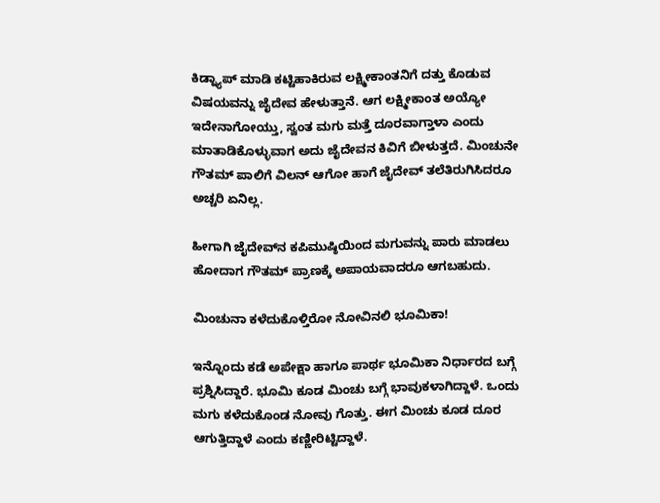ಕಿಡ್ನ್ಯಾಪ್ ಮಾಡಿ ಕಟ್ಟಿಹಾಕಿರುವ ಲಕ್ಷ್ಮೀಕಾಂತನಿಗೆ ದತ್ತು ಕೊಡುವ ವಿಷಯವನ್ನು ಜೈದೇವ ಹೇಳುತ್ತಾನೆ. ಆಗ ಲಕ್ಷ್ಮೀಕಾಂತ ಅಯ್ಯೋ ಇದೇನಾಗೋಯ್ತು, ಸ್ವಂತ ಮಗು ಮತ್ತೆ ದೂರವಾಗ್ತಾಳಾ ಎಂದು ಮಾತಾಡಿಕೊಳ್ಳುವಾಗ ಅದು ಜೈದೇವನ ಕಿವಿಗೆ ಬೀಳುತ್ತದೆ. ಮಿಂಚುನೇ ಗೌತಮ್ ಪಾಲಿಗೆ ವಿಲನ್ ಆಗೋ ಹಾಗೆ ಜೈದೇವ್ ತಲೆತಿರುಗಿಸಿದರೂ ಅಚ್ಚರಿ ಏನಿಲ್ಲ.

ಹೀಗಾಗಿ ಜೈದೇವ್‌ನ ಕಪಿಮುಷ್ಠಿಯಿಂದ ಮಗುವನ್ನು ಪಾರು ಮಾಡಲು ಹೋದಾಗ ಗೌತಮ್ ಪ್ರಾಣಕ್ಕೆ ಅಪಾಯವಾದರೂ ಆಗಬಹುದು.

ಮಿಂಚುನಾ ಕಳೆದುಕೊಳ್ತಿರೋ ನೋವಿನಲಿ ಭೂಮಿಕಾ!

ಇನ್ನೊಂದು ಕಡೆ ಅಪೇಕ್ಷಾ ಹಾಗೂ ಪಾರ್ಥ ಭೂಮಿಕಾ ನಿರ್ಧಾರದ ಬಗ್ಗೆ ಪ್ರಶ್ನಿಸಿದ್ದಾರೆ. ಭೂಮಿ ಕೂಡ ಮಿಂಚು ಬಗ್ಗೆ ಭಾವುಕಳಾಗಿದ್ದಾಳೆ. ಒಂದು ಮಗು ಕಳೆದುಕೊಂಡ ನೋವು ಗೊತ್ತು. ಈಗ ಮಿಂಚು ಕೂಡ ದೂರ ಆಗುತ್ತಿದ್ದಾಳೆ ಎಂದು ಕಣ್ಣೀರಿಟ್ಟಿದ್ದಾಳೆ.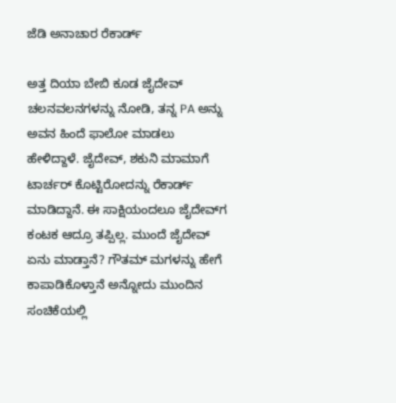ಜೆಡಿ ಅನಾಚಾರ ರೆಕಾರ್ಡ್‌

ಅತ್ತ ದಿಯಾ ಬೇಬಿ ಕೂಡ ಜೈದೇವ್‌ ಚಲನವಲನಗಳನ್ನು ನೋಡಿ, ತನ್ನ PA ಅನ್ನು ಅವನ ಹಿಂದೆ ಫಾಲೋ ಮಾಡಲು ಹೇಳಿದ್ದಾಳೆ. ಜೈದೇವ್‌, ಶಕುನಿ ಮಾಮಾಗೆ ಟಾರ್ಚರ್‌ ಕೊಟ್ಟಿರೋದನ್ನು ರೆಕಾರ್ಡ್‌ ಮಾಡಿದ್ದಾನೆ. ಈ ಸಾಕ್ಷಿಯಂದಲೂ ಜೈದೇವ್‌ಗ ಕಂಟಕ ಆದ್ರೂ ತಪ್ಪಿಲ್ಲ. ಮುಂದೆ ಜೈದೇವ್‌ ಏನು ಮಾಡ್ತಾನೆ? ಗೌತಮ್‌ ಮಗಳನ್ನು ಹೇಗೆ ಕಾಪಾಡಿಕೊಳ್ತಾನೆ ಅನ್ನೋದು ಮುಂದಿನ ಸಂಚಿಕೆಯಲ್ಲಿ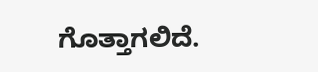ಗೊತ್ತಾಗಲಿದೆ.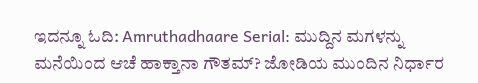ಇದನ್ನೂ ಓದಿ: Amruthadhaare Serial: ಮುದ್ದಿನ ಮಗಳನ್ನು ಮನೆಯಿಂದ ಆಚೆ ಹಾಕ್ತಾನಾ ಗೌತಮ್‌? ಜೋಡಿಯ ಮುಂದಿನ ನಿರ್ಧಾರ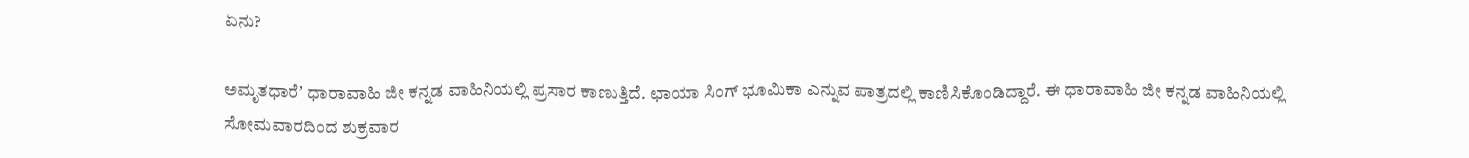ಏನು?

ಅಮೃತಧಾರೆʼ ಧಾರಾವಾಹಿ ಜೀ ಕನ್ನಡ ವಾಹಿನಿಯಲ್ಲಿ ಪ್ರಸಾರ ಕಾಣುತ್ತಿದೆ. ಛಾಯಾ ಸಿಂಗ್ ಭೂಮಿಕಾ ಎನ್ನುವ ಪಾತ್ರದಲ್ಲಿ ಕಾಣಿಸಿಕೊಂಡಿದ್ದಾರೆ. ಈ ಧಾರಾವಾಹಿ ಜೀ ಕನ್ನಡ ವಾಹಿನಿಯಲ್ಲಿ ಸೋಮವಾರದಿಂದ ಶುಕ್ರವಾರ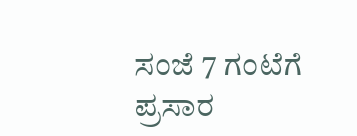ಸಂಜೆ 7 ಗಂಟೆಗೆ ಪ್ರಸಾರ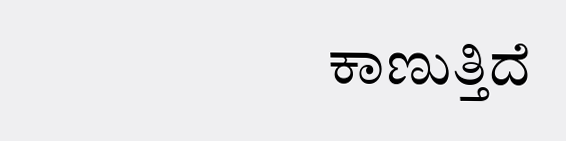ಕಾಣುತ್ತಿದೆ